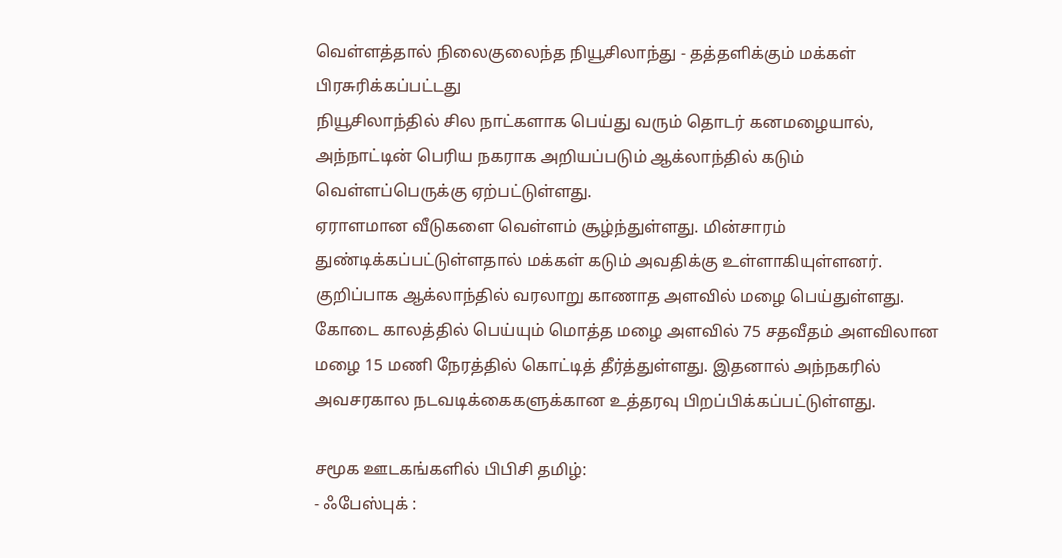வெள்ளத்தால் நிலைகுலைந்த நியூசிலாந்து - தத்தளிக்கும் மக்கள்
பிரசுரிக்கப்பட்டது
நியூசிலாந்தில் சில நாட்களாக பெய்து வரும் தொடர் கனமழையால், அந்நாட்டின் பெரிய நகராக அறியப்படும் ஆக்லாந்தில் கடும் வெள்ளப்பெருக்கு ஏற்பட்டுள்ளது.
ஏராளமான வீடுகளை வெள்ளம் சூழ்ந்துள்ளது. மின்சாரம் துண்டிக்கப்பட்டுள்ளதால் மக்கள் கடும் அவதிக்கு உள்ளாகியுள்ளனர். குறிப்பாக ஆக்லாந்தில் வரலாறு காணாத அளவில் மழை பெய்துள்ளது.
கோடை காலத்தில் பெய்யும் மொத்த மழை அளவில் 75 சதவீதம் அளவிலான மழை 15 மணி நேரத்தில் கொட்டித் தீர்த்துள்ளது. இதனால் அந்நகரில் அவசரகால நடவடிக்கைகளுக்கான உத்தரவு பிறப்பிக்கப்பட்டுள்ளது.

சமூக ஊடகங்களில் பிபிசி தமிழ்:
- ஃபேஸ்புக் :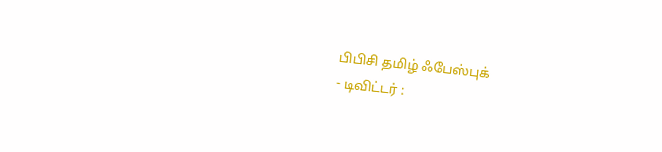பிபிசி தமிழ் ஃபேஸ்புக்
- டிவிட்டர் :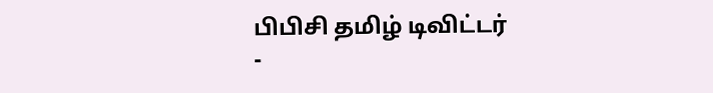பிபிசி தமிழ் டிவிட்டர்
-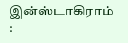இன்ஸ்டாகிராம் :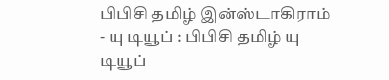பிபிசி தமிழ் இன்ஸ்டாகிராம்
- யு டியூப் : பிபிசி தமிழ் யு டியூப்